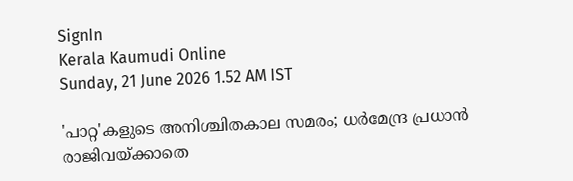SignIn
Kerala Kaumudi Online
Sunday, 21 June 2026 1.52 AM IST

'പാറ്റ'കളുടെ അനിശ്ചിതകാല സമരം; ധർമേന്ദ്ര പ്രധാൻ രാജിവയ്‌ക്കാതെ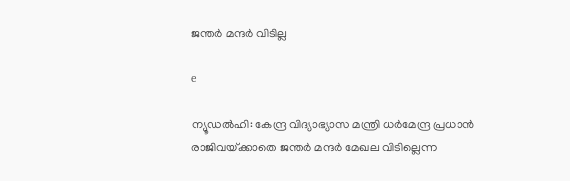ജന്തർ മന്ദർ വിടില്ല

e

ന്യൂ‌ഡൽഹി: കേന്ദ്ര വിദ്യാഭ്യാസ മന്ത്രി ധർമേന്ദ്ര പ്രധാൻ രാജിവയ്‌ക്കാതെ ജന്തർ മന്ദർ മേഖല വിടില്ലെന്ന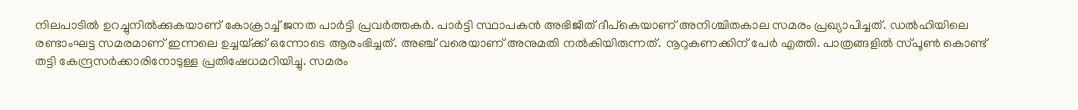നിലപാടിൽ ഉറച്ചുനിൽക്കുകയാണ് കോക്രാച്ച് ജനത പാർട്ടി പ്രവർത്തകർ. പാ‌ർട്ടി സ്ഥാപകൻ അഭിജീത് ദീപ്കെയാണ് അനിശ്ചിതകാല സമരം പ്രഖ്യാപിച്ചത്. ഡൽഹിയിലെ രണ്ടാംഘട്ട സമരമാണ് ഇന്നലെ ഉച്ചയ്‌ക്ക് ഒന്നോടെ ആരംഭിച്ചത്. അഞ്ച് വരെയാണ് അനുമതി നൽകിയിരുന്നത്. നൂറുകണക്കിന് പേ‌ർ എത്തി. പാത്രങ്ങളിൽ സ്‌പൂൺ കൊണ്ട് തട്ടി കേന്ദ്രസർക്കാരിനോടുള്ള പ്രതിഷേധമറിയിച്ചു. സമരം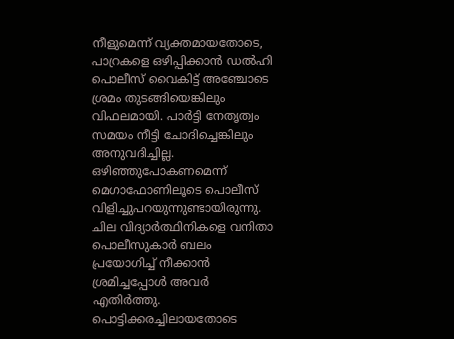നീളുമെന്ന് വ്യക്തമായതോടെ, പാറ്രകളെ ഒഴിപ്പിക്കാൻ ഡൽഹി പൊലീസ് വൈകിട്ട് അഞ്ചോടെ ശ്രമം തുടങ്ങിയെങ്കിലും വിഫലമായി. പാ‌ർട്ടി നേതൃത്വം സമയം നീട്ടി ചോദിച്ചെങ്കിലും അനുവദിച്ചില്ല. ഒഴിഞ്ഞുപോകണമെന്ന് മെഗാഫോണിലൂടെ പൊലീസ് വിളിച്ചുപറയുന്നുണ്ടായിരുന്നു. ചില വിദ്യാർത്ഥിനികളെ വനിതാ പൊലീസുകാർ ബലം പ്രയോഗിച്ച് നീക്കാൻ ശ്രമിച്ചപ്പോൾ അവർ എതിർത്തു. പൊട്ടിക്കരച്ചിലായതോടെ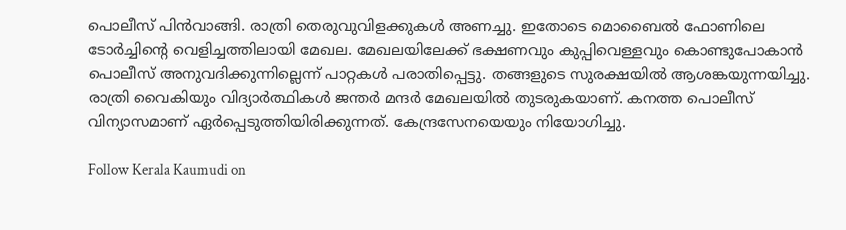പൊലീസ് പിൻവാങ്ങി. രാത്രി തെരുവുവിളക്കുകൾ അണച്ചു. ഇതോടെ മൊബൈൽ ഫോണിലെ ടോർച്ചിന്റെ വെളിച്ചത്തിലായി മേഖല. മേഖലയിലേക്ക് ഭക്ഷണവും കുപ്പിവെള്ളവും കൊണ്ടുപോകാൻ പൊലീസ് അനുവദിക്കുന്നില്ലെന്ന് പാറ്റകൾ പരാതിപ്പെട്ടു. തങ്ങളുടെ സുരക്ഷയിൽ ആശങ്കയുന്നയിച്ചു. രാത്രി വൈകിയും വിദ്യാർത്ഥികൾ ജന്തർ മന്ദർ മേഖലയിൽ തുടരുകയാണ്. കനത്ത പൊലീസ് വിന്യാസമാണ് ഏർപ്പെടുത്തിയിരിക്കുന്നത്. കേന്ദ്രസേനയെയും നിയോഗിച്ചു.

Follow Kerala Kaumudi on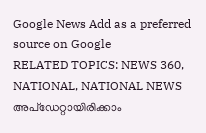Google News Add as a preferred source on Google
RELATED TOPICS: NEWS 360, NATIONAL, NATIONAL NEWS
അപ്ഡേറ്റായിരിക്കാം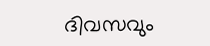ദിവസവും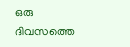ഒരു ദിവസത്തെ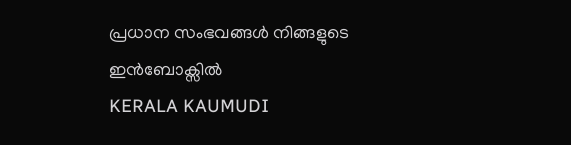പ്രധാന സംഭവങ്ങൾ നിങ്ങളുടെ ഇൻബോക്സിൽ
KERALA KAUMUDI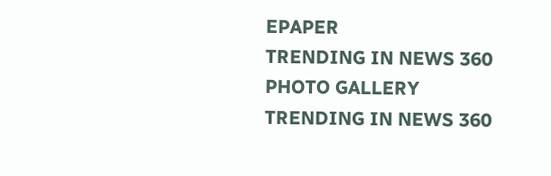EPAPER
TRENDING IN NEWS 360
PHOTO GALLERY
TRENDING IN NEWS 360